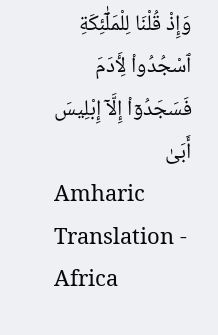وَإِذْ قُلْنَا لِلْمَلَٰٓئِكَةِ ٱسْجُدُوا۟ لِـَٔادَمَ فَسَجَدُوٓا۟ إِلَّآ إِبْلِيسَ أَبَىٰ
Amharic Translation - Africa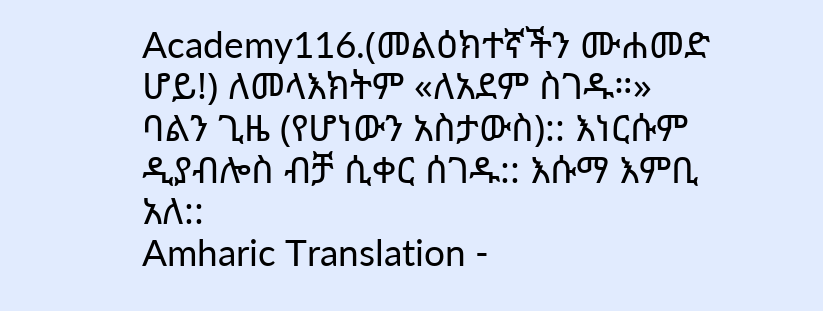Academy116.(መልዕክተኛችን ሙሐመድ ሆይ!) ለመላእክትም «ለአደም ስገዱ።» ባልን ጊዜ (የሆነውን አስታውስ):: እነርሱም ዲያብሎስ ብቻ ሲቀር ሰገዱ:: እሱማ እምቢ አለ::
Amharic Translation -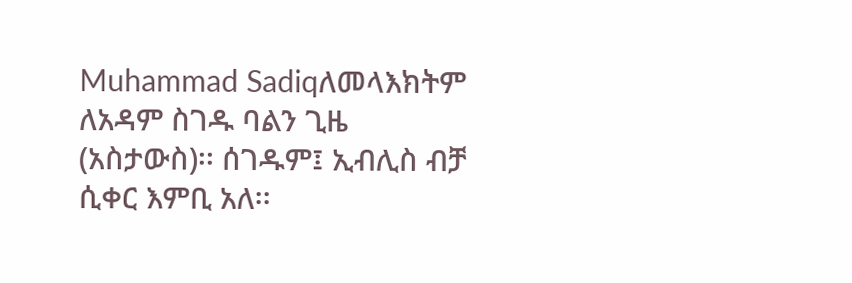Muhammad Sadiqለመላእክትም ለአዳም ስገዱ ባልን ጊዜ (አስታውስ)፡፡ ሰገዱም፤ ኢብሊስ ብቻ ሲቀር እምቢ አለ፡፡